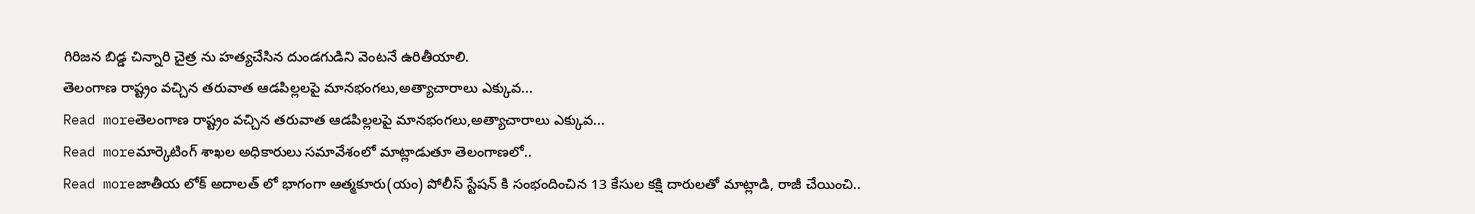గిరిజన బిడ్డ చిన్నారి చైత్ర ను హత్యచేసిన దుండగుడిని వెంటనే ఉరితీయాలి.
తెలంగాణ రాష్ట్రం వచ్చిన తరువాత ఆడపిల్లలపై మానభంగలు,అత్యాచారాలు ఎక్కువ...
Read moreతెలంగాణ రాష్ట్రం వచ్చిన తరువాత ఆడపిల్లలపై మానభంగలు,అత్యాచారాలు ఎక్కువ...
Read moreమార్కెటింగ్ శాఖల అధికారులు సమావేశంలో మాట్లాడుతూ తెలంగాణలో..
Read moreజాతీయ లోక్ అదాలత్ లో భాగంగా ఆత్మకూరు(యం) పోలీస్ స్టేషన్ కి సంభందించిన 13 కేసుల కక్షి దారులతో మాట్లాడి, రాజీ చేయించి..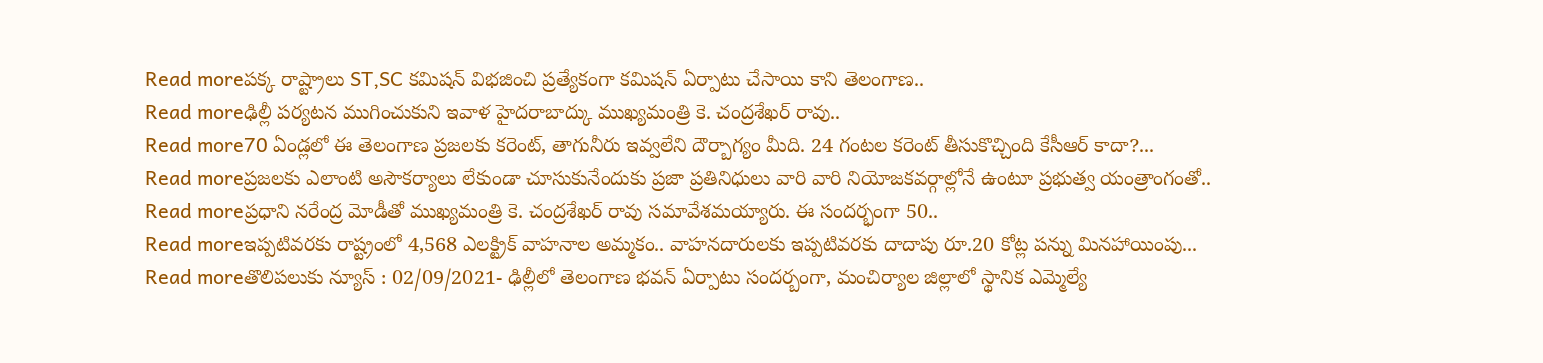Read moreపక్క రాష్ట్రాలు ST,SC కమిషన్ విభజించి ప్రత్యేకంగా కమిషన్ ఏర్పాటు చేసాయి కాని తెలంగాణ..
Read moreఢిల్లీ పర్యటన ముగించుకుని ఇవాళ హైదరాబాద్కు ముఖ్యమంత్రి కె. చంద్రశేఖర్ రావు..
Read more70 ఏండ్లలో ఈ తెలంగాణ ప్రజలకు కరెంట్, తాగునీరు ఇవ్వలేని దౌర్బాగ్యం మీది. 24 గంటల కరెంట్ తీసుకొచ్చింది కేసీఆర్ కాదా?...
Read moreప్రజలకు ఎలాంటి అసౌకర్యాలు లేకుండా చూసుకునేందుకు ప్రజా ప్రతినిధులు వారి వారి నియోజకవర్గాల్లోనే ఉంటూ ప్రభుత్వ యంత్రాంగంతో..
Read moreప్రధాని నరేంద్ర మోడీతో ముఖ్యమంత్రి కె. చంద్రశేఖర్ రావు సమావేశమయ్యారు. ఈ సందర్భంగా 50..
Read moreఇప్పటివరకు రాష్ట్రంలో 4,568 ఎలక్ట్రిక్ వాహనాల అమ్మకం.. వాహనదారులకు ఇప్పటివరకు దాదాపు రూ.20 కోట్ల పన్ను మినహాయింపు...
Read moreతొలిపలుకు న్యూస్ : 02/09/2021- ఢిల్లీలో తెలంగాణ భవన్ ఏర్పాటు సందర్బంగా, మంచిర్యాల జిల్లాలో స్థానిక ఎమ్మెల్యే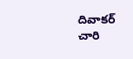దివాకర్ చారి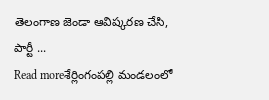తెలంగాణ జెండా ఆవిష్కరణ చేసి, పార్టీ ...
Read moreశేర్లింగంపల్లి మండలంలో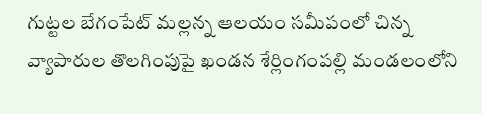గుట్టల బేగంపేట్ మల్లన్న ఆలయం సమీపంలో చిన్న వ్యాపారుల తొలగింపుపై ఖండన శేర్లింగంపల్లి మండలంలోని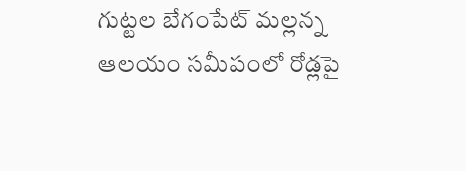గుట్టల బేగంపేట్ మల్లన్న ఆలయం సమీపంలో రోడ్లపై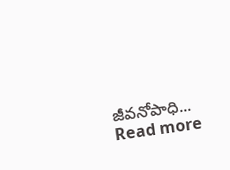జీవనోపాధి...
Read more